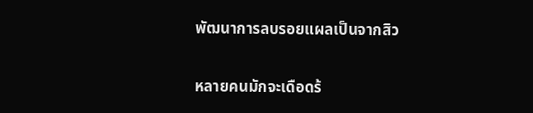พัฒนาการลบรอยแผลเป็นจากสิว


หลายคนมักจะเดือดร้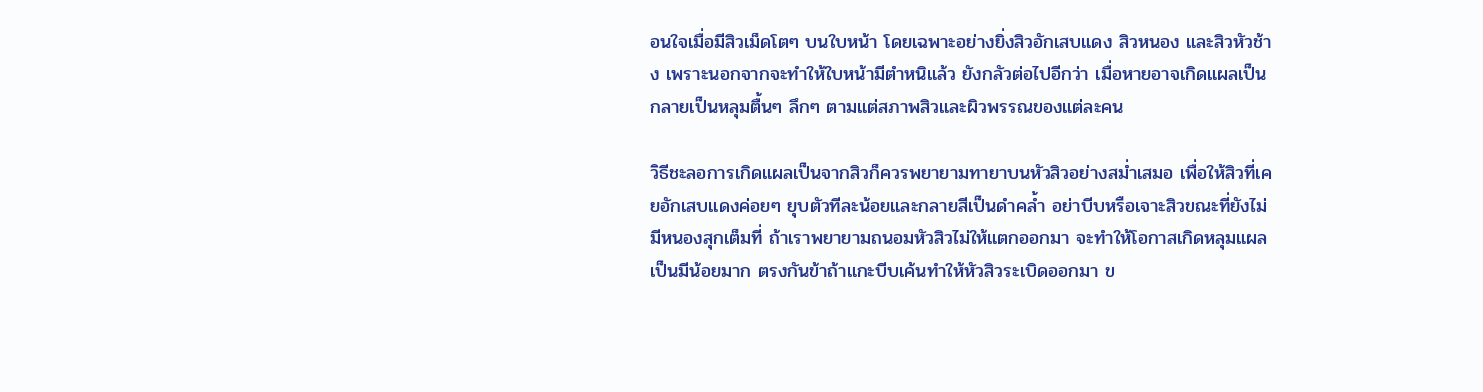อนใจเมื่อมีสิวเม็ดโตๆ บนใบหน้า โดยเฉพาะอย่างยิ่งสิวอักเสบแดง สิวหนอง และสิวหัวช้าง เพราะนอกจากจะทำให้ใบหน้ามีตำหนิแล้ว ยังกลัวต่อไปอีกว่า เมื่อหายอาจเกิดแผลเป็น กลายเป็นหลุมตื้นๆ ลึกๆ ตามแต่สภาพสิวและผิวพรรณของแต่ละคน

วิธีชะลอการเกิดแผลเป็นจากสิวก็ควรพยายามทายาบนหัวสิวอย่างสม่ำเสมอ เพื่อให้สิวที่เคยอักเสบแดงค่อยๆ ยุบตัวทีละน้อยและกลายสีเป็นดำคล้ำ อย่าบีบหรือเจาะสิวขณะที่ยังไม่มีหนองสุกเต็มที่ ถ้าเราพยายามถนอมหัวสิวไม่ให้แตกออกมา จะทำให้โอกาสเกิดหลุมแผลเป็นมีน้อยมาก ตรงกันข้าถ้าแกะบีบเค้นทำให้หัวสิวระเบิดออกมา ข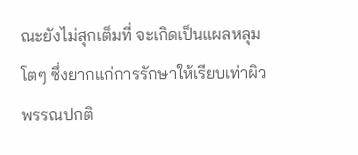ณะยังไม่สุกเต็มที่ จะเกิดเป็นแผลหลุมโตๆ ซึ่งยากแก่การรักษาให้เรียบเท่าผิวพรรณปกติ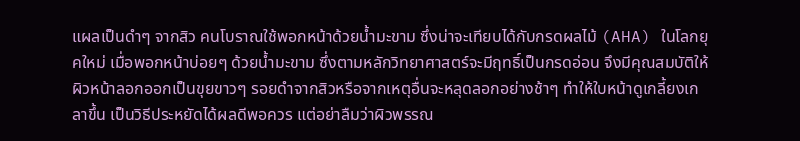แผลเป็นดำๆ จากสิว คนโบราณใช้พอกหน้าด้วยน้ำมะขาม ซึ่งน่าจะเทียบได้กับกรดผลไม้ (AHA) ในโลกยุคใหม่ เมื่อพอกหน้าบ่อยๆ ด้วยน้ำมะขาม ซึ่งตามหลักวิทยาศาสตร์จะมีฤทธิ์เป็นกรดอ่อน จึงมีคุณสมบัติให้ผิวหน้าลอกออกเป็นขุยขาวๆ รอยดำจากสิวหรือจากเหตุอื่นจะหลุดลอกอย่างช้าๆ ทำให้ใบหน้าดูเกลี้ยงเกลาขึ้น เป็นวิธีประหยัดได้ผลดีพอควร แต่อย่าลืมว่าผิวพรรณ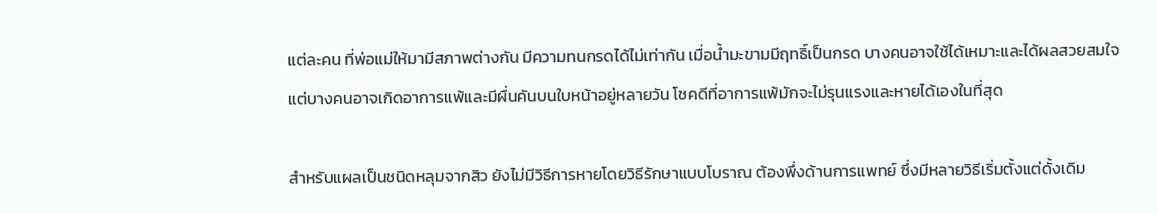แต่ละคน ที่พ่อแม่ให้มามีสภาพต่างกัน มีความทนกรดได้ไม่เท่ากัน เมื่อน้ำมะขามมีฤทธิ์เป็นกรด บางคนอาจใช้ได้เหมาะและได้ผลสวยสมใจ แต่บางคนอาจเกิดอาการแพ้และมีผื่นคันบนใบหน้าอยู่หลายวัน โชคดีที่อาการแพ้มักจะไม่รุนแรงและหายได้เองในที่สุด

สำหรับแผลเป็นชนิดหลุมจากสิว ยังไม่มีวิธีการหายโดยวิธีรักษาแบบโบราณ ต้องพึ่งด้านการแพทย์ ซึ่งมีหลายวิธีเริ่มตั้งแต่ดั้งเดิม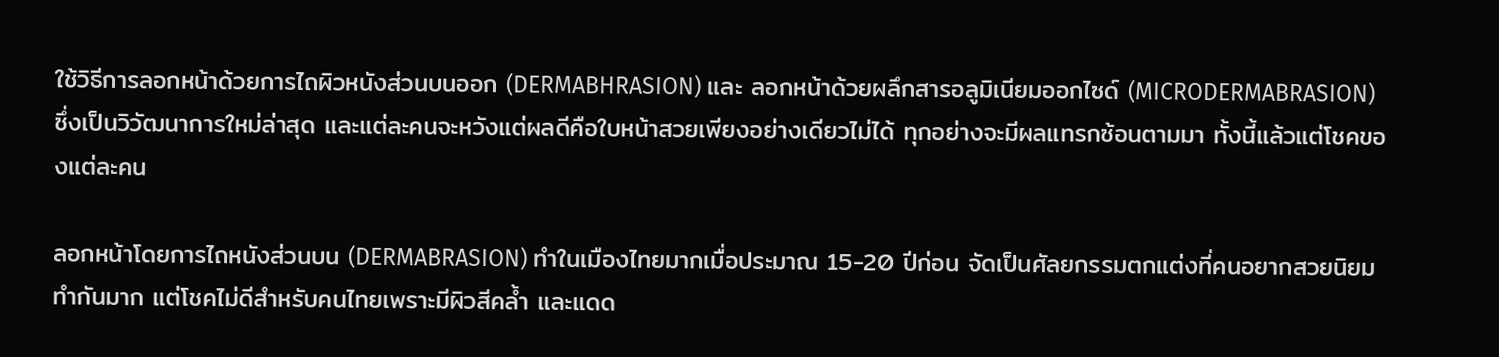ใช้วิธีการลอกหน้าด้วยการไถผิวหนังส่วนบนออก (DERMABHRASION) และ ลอกหน้าด้วยผลึกสารอลูมิเนียมออกไซด์ (MICRODERMABRASION) ซึ่งเป็นวิวัฒนาการใหม่ล่าสุด และแต่ละคนจะหวังแต่ผลดีคือใบหน้าสวยเพียงอย่างเดียวไม่ได้ ทุกอย่างจะมีผลแทรกซ้อนตามมา ทั้งนี้แล้วแต่โชคของแต่ละคน

ลอกหน้าโดยการไถหนังส่วนบน (DERMABRASION) ทำในเมืองไทยมากเมื่อประมาณ 15-20 ปีก่อน จัดเป็นศัลยกรรมตกแต่งที่คนอยากสวยนิยมทำกันมาก แต่โชคไม่ดีสำหรับคนไทยเพราะมีผิวสีคล้ำ และแดด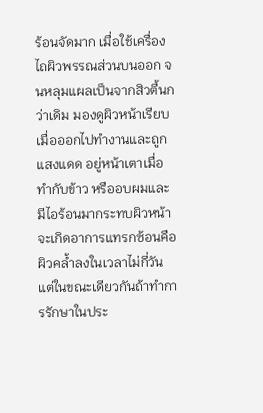ร้อนจัดมาก เมื่อใช้เครื่องไถผิวพรรณส่วนบนออก จนหลุมแผลเป็นจากสิวตื้นกว่าเดิม มองดูผิวหน้าเรียบ เมื่อออกไปทำงานและถูกแสงแดด อยู่หน้าเตาเมื่อทำกับข้าว หรืออบผมและมีไอร้อนมากระทบผิวหน้า จะเกิดอาการแทรกซ้อนคือผิวคล้ำลงในเวลาไม่กี่วัน แต่ในขณะเดียวกันถ้าทำการรักษาในประ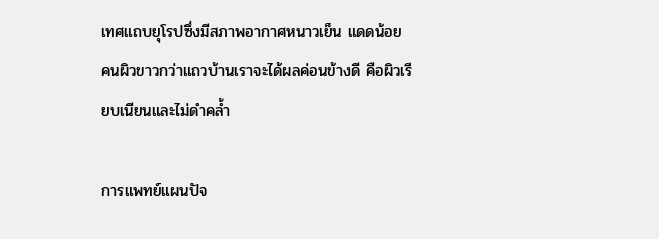เทศแถบยุโรปซึ่งมีสภาพอากาศหนาวเย็น แดดน้อย คนผิวขาวกว่าแถวบ้านเราจะได้ผลค่อนข้างดี คือผิวเรียบเนียนและไม่ดำคล้ำ

การแพทย์แผนปัจ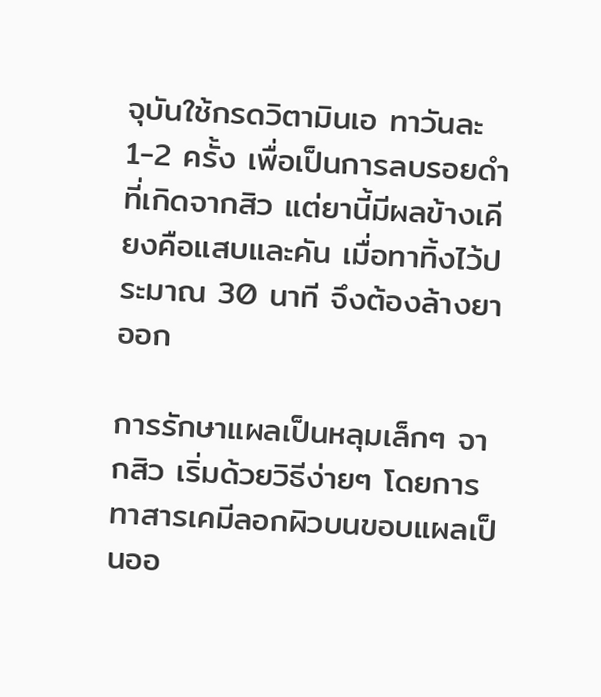จุบันใช้กรดวิตามินเอ ทาวันละ 1-2 ครั้ง เพื่อเป็นการลบรอยดำที่เกิดจากสิว แต่ยานี้มีผลข้างเคียงคือแสบและคัน เมื่อทาทิ้งไว้ประมาณ 30 นาที จึงต้องล้างยาออก

การรักษาแผลเป็นหลุมเล็กๆ จากสิว เริ่มด้วยวิธีง่ายๆ โดยการทาสารเคมีลอกผิวบนขอบแผลเป็นออ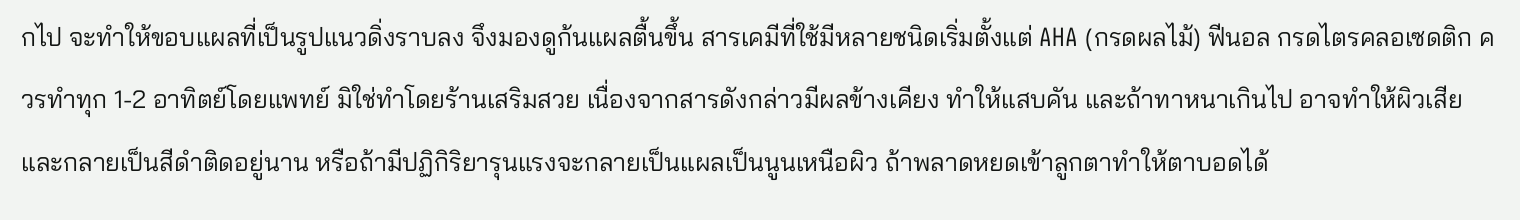กไป จะทำให้ขอบแผลที่เป็นรูปแนวดิ่งราบลง จึงมองดูก้นแผลตื้นขึ้น สารเคมีที่ใช้มีหลายชนิดเริ่มตั้งแต่ AHA (กรดผลไม้) ฟีนอล กรดไตรคลอเซดติก ควรทำทุก 1-2 อาทิตย์โดยแพทย์ มิใช่ทำโดยร้านเสริมสวย เนื่องจากสารดังกล่าวมีผลข้างเคียง ทำให้แสบคัน และถ้าทาหนาเกินไป อาจทำให้ผิวเสียและกลายเป็นสีดำติดอยู่นาน หรือถ้ามีปฏิกิริยารุนแรงจะกลายเป็นแผลเป็นนูนเหนือผิว ถ้าพลาดหยดเข้าลูกตาทำให้ตาบอดได้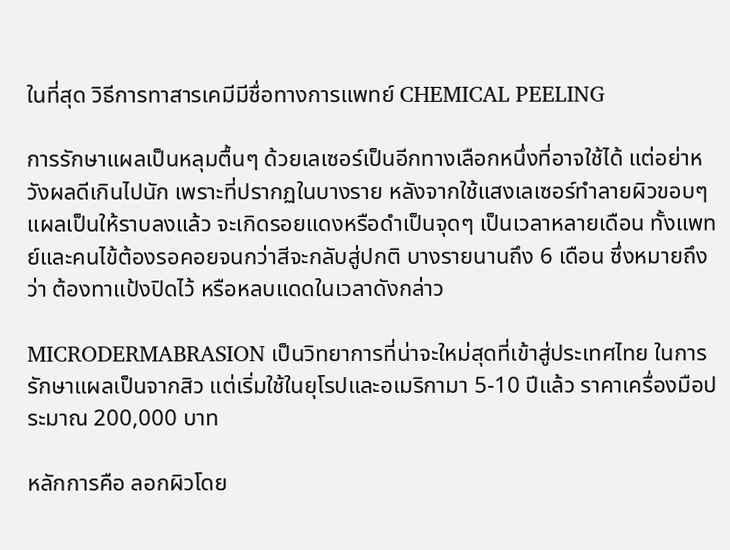ในที่สุด วิธีการทาสารเคมีมีชื่อทางการแพทย์ CHEMICAL PEELING

การรักษาแผลเป็นหลุมตื้นๆ ด้วยเลเซอร์เป็นอีกทางเลือกหนึ่งที่อาจใช้ได้ แต่อย่าหวังผลดีเกินไปนัก เพราะที่ปรากฏในบางราย หลังจากใช้แสงเลเซอร์ทำลายผิวขอบๆ แผลเป็นให้ราบลงแล้ว จะเกิดรอยแดงหรือดำเป็นจุดๆ เป็นเวลาหลายเดือน ทั้งแพทย์และคนไข้ต้องรอคอยจนกว่าสีจะกลับสู่ปกติ บางรายนานถึง 6 เดือน ซึ่งหมายถึงว่า ต้องทาแป้งปิดไว้ หรือหลบแดดในเวลาดังกล่าว

MICRODERMABRASION เป็นวิทยาการที่น่าจะใหม่สุดที่เข้าสู่ประเทศไทย ในการรักษาแผลเป็นจากสิว แต่เริ่มใช้ในยุโรปและอเมริกามา 5-10 ปีแล้ว ราคาเครื่องมือประมาณ 200,000 บาท

หลักการคือ ลอกผิวโดย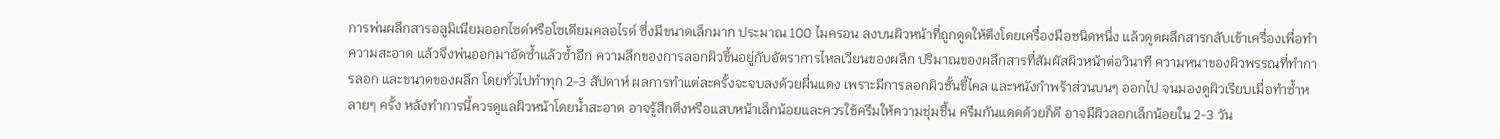การพ่นผลึกสารอลูมิเนียมออกไซด์หรือโซเดียมคลอไรด์ ซึ่งมีขนาดเล็กมาก ประมาณ 100 ไมครอน ลงบนผิวหน้าที่ถูกดูดให้ตึงโดยเครื่องมือชนิดหนึ่ง แล้วดูดผลึกสารกลับเข้าเครื่องเพื่อทำความสะอาด แล้วจึงพ่นออกมาอัดซ้ำแล้วซ้ำอีก ความลึกของการลอกผิวขึ้นอยู่กับอัตราการไหลเวียนของผลึก ปริมาณของผลึกสารที่สัมผัสผิวหน้าต่อวินาที ความหนาของผิวพรรณที่ทำการลอก และขนาดของผลึก โดยทั่วไปทำทุก 2-3 สัปดาห์ ผลการทำแต่ละครั้งจะจบลงด้วยผื่นแดง เพราะมีการลอกผิวชั้นขี้ไคล และหนังกำพร้าส่วนบนๆ ออกไป จนมองดูผิวเรียบเมื่อทำซ้ำหลายๆ ครั้ง หลังทำการนี้ควรดูแลผิวหน้าโดยน้ำสะอาด อาจรู้สึกตึงหรือแสบหน้าเล็กน้อยและควรใช้ครีมให้ความชุ่มชื้น ครีมกันแดดด้วยก็ดี อาจมีผิวลอกเล็กน้อยใน 2-3 วัน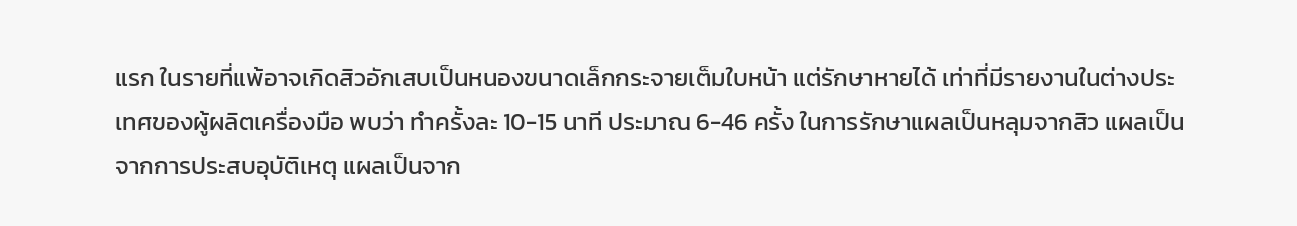แรก ในรายที่แพ้อาจเกิดสิวอักเสบเป็นหนองขนาดเล็กกระจายเต็มใบหน้า แต่รักษาหายได้ เท่าที่มีรายงานในต่างประเทศของผู้ผลิตเครื่องมือ พบว่า ทำครั้งละ 10-15 นาที ประมาณ 6-46 ครั้ง ในการรักษาแผลเป็นหลุมจากสิว แผลเป็นจากการประสบอุบัติเหตุ แผลเป็นจาก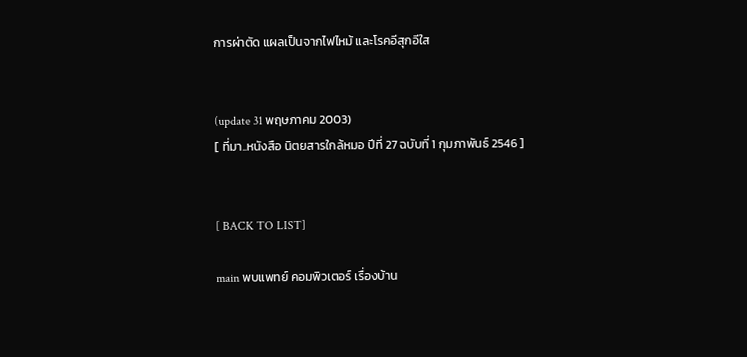การผ่าตัด แผลเป็นจากไฟไหม้ และโรคอีสุกอีใส


(update 31 พฤษภาคม 2003)
[ ที่มา..หนังสือ นิตยสารใกล้หมอ ปีที่ 27 ฉบับที่ 1 กุมภาพันธ์ 2546 ]


[ BACK TO LIST]

main พบแพทย์ คอมพิวเตอร์ เรื่องบ้าน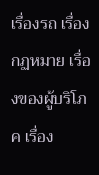เรื่องรถ เรื่องกฏหมาย เรื่องของผู้บริโภค เรื่อง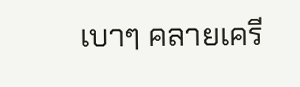เบาๆ คลายเครี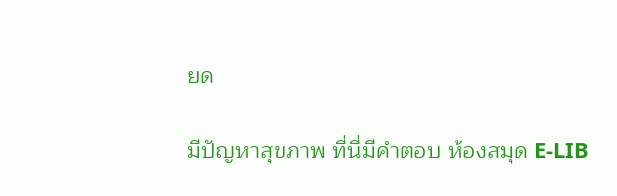ยด

มีปัญหาสุขภาพ ที่นี่มีคำตอบ ห้องสมุด E-LIB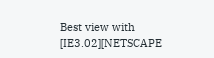Best view with [IE3.02][NETSCAPE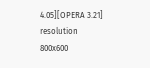4.05][OPERA 3.21] resolution 800x600